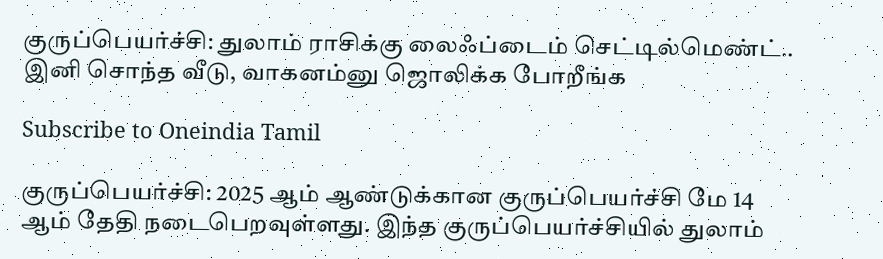குருப்பெயர்ச்சி: துலாம் ராசிக்கு லைஃப்டைம் செட்டில்மெண்ட்.. இனி சொந்த வீடு, வாகனம்னு ஜொலிக்க போறீங்க

Subscribe to Oneindia Tamil

குருப்பெயர்ச்சி: 2025 ஆம் ஆண்டுக்கான குருப்பெயர்ச்சி மே 14 ஆம் தேதி நடைபெறவுள்ளது. இந்த குருப்பெயர்ச்சியில் துலாம்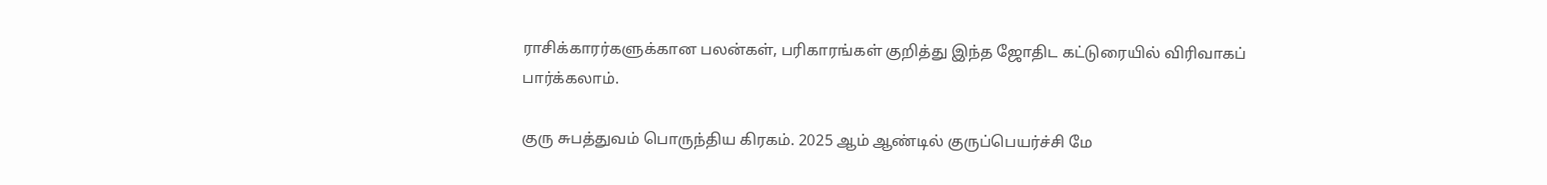ராசிக்காரர்களுக்கான பலன்கள், பரிகாரங்கள் குறித்து இந்த ஜோதிட கட்டுரையில் விரிவாகப் பார்க்கலாம்.

குரு சுபத்துவம் பொருந்திய கிரகம். 2025 ஆம் ஆண்டில் குருப்பெயர்ச்சி மே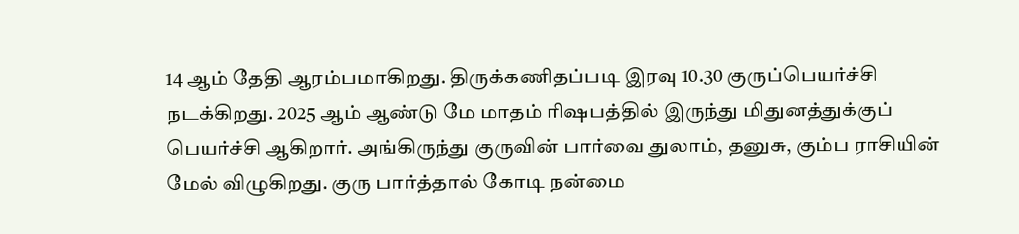14 ஆம் தேதி ஆரம்பமாகிறது. திருக்கணிதப்படி இரவு 10.30 குருப்பெயர்ச்சி நடக்கிறது. 2025 ஆம் ஆண்டு மே மாதம் ரிஷபத்தில் இருந்து மிதுனத்துக்குப் பெயர்ச்சி ஆகிறார். அங்கிருந்து குருவின் பார்வை துலாம், தனுசு, கும்ப ராசியின் மேல் விழுகிறது. குரு பார்த்தால் கோடி நன்மை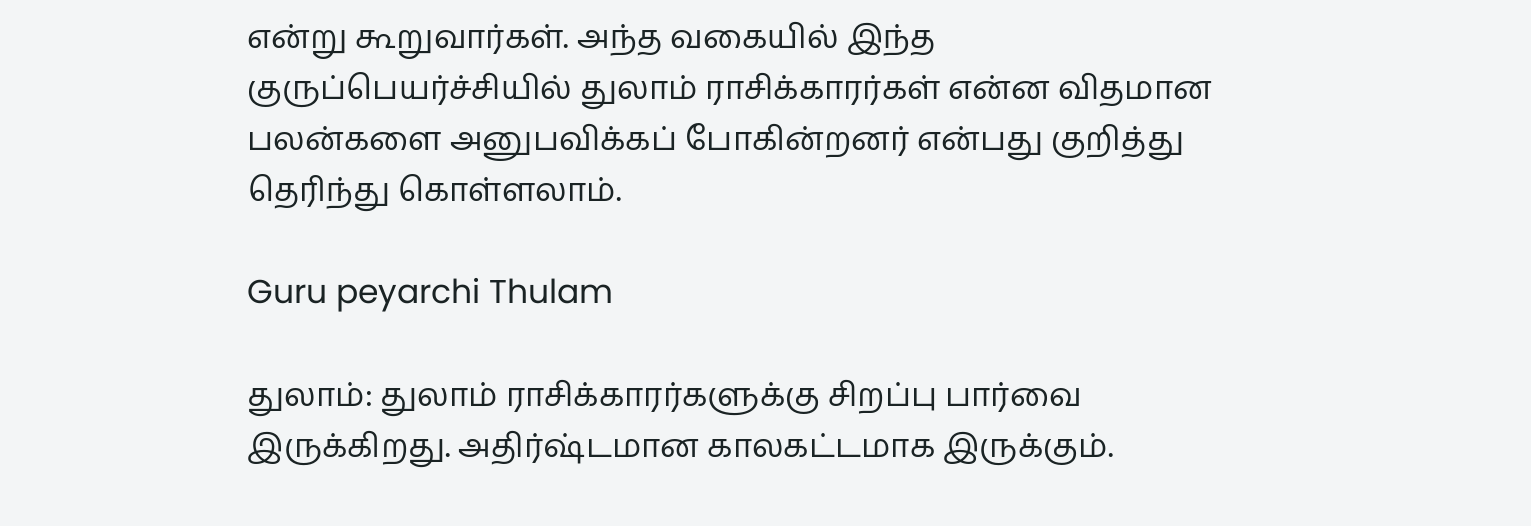என்று கூறுவார்கள். அந்த வகையில் இந்த குருப்பெயர்ச்சியில் துலாம் ராசிக்காரர்கள் என்ன விதமான பலன்களை அனுபவிக்கப் போகின்றனர் என்பது குறித்து தெரிந்து கொள்ளலாம்.

Guru peyarchi Thulam

துலாம்: துலாம் ராசிக்காரர்களுக்கு சிறப்பு பார்வை இருக்கிறது. அதிர்ஷ்டமான காலகட்டமாக இருக்கும்.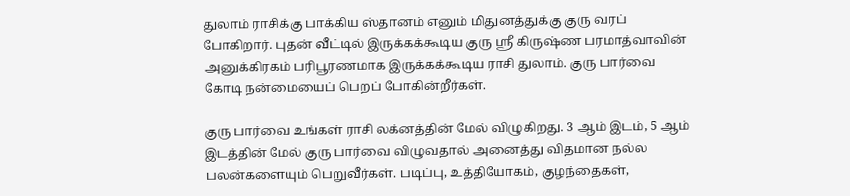துலாம் ராசிக்கு பாக்கிய ஸ்தானம் எனும் மிதுனத்துக்கு குரு வரப் போகிறார். புதன் வீட்டில் இருக்கக்கூடிய குரு ஸ்ரீ கிருஷ்ண பரமாத்வாவின் அனுக்கிரகம் பரிபூரணமாக இருக்கக்கூடிய ராசி துலாம். குரு பார்வை கோடி நன்மையைப் பெறப் போகின்றீர்கள்.

குரு பார்வை உங்கள் ராசி லக்னத்தின் மேல் விழுகிறது. 3 ஆம் இடம், 5 ஆம் இடத்தின் மேல் குரு பார்வை விழுவதால் அனைத்து விதமான நல்ல பலன்களையும் பெறுவீர்கள். படிப்பு, உத்தியோகம், குழந்தைகள்,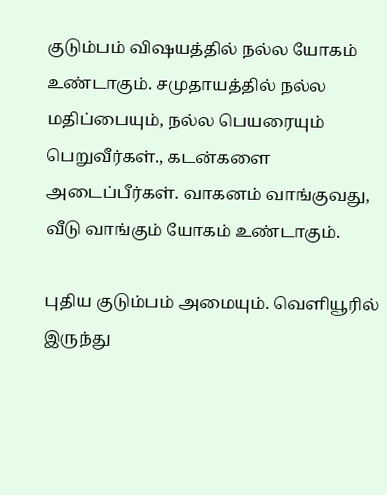குடும்பம் விஷயத்தில் நல்ல யோகம் உண்டாகும். சமுதாயத்தில் நல்ல மதிப்பையும், நல்ல பெயரையும் பெறுவீர்கள்., கடன்களை அடைப்பீர்கள். வாகனம் வாங்குவது, வீடு வாங்கும் யோகம் உண்டாகும்.

புதிய குடும்பம் அமையும். வெளியூரில் இருந்து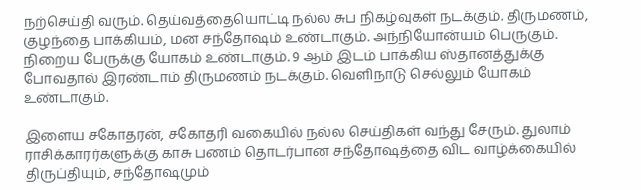நற்செய்தி வரும். தெய்வத்தையொட்டி நல்ல சுப நிகழ்வுகள் நடக்கும். திருமணம், குழந்தை பாக்கியம், மன சந்தோஷம் உண்டாகும். அந்நியோன்யம் பெருகும். நிறைய பேருக்கு யோகம் உண்டாகும். 9 ஆம் இடம் பாக்கிய ஸ்தானத்துக்கு போவதால் இரண்டாம் திருமணம் நடக்கும். வெளிநாடு செல்லும் யோகம் உண்டாகும்.

இளைய சகோதரன், சகோதரி வகையில் நல்ல செய்திகள் வந்து சேரும். துலாம் ராசிக்காரர்களுக்கு காசு பணம் தொடர்பான சந்தோஷத்தை விட வாழ்க்கையில் திருப்தியும், சந்தோஷமும்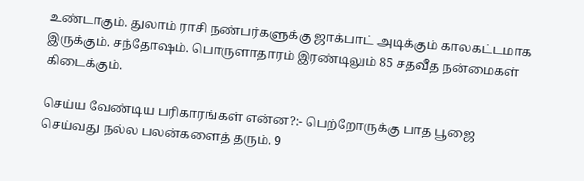உண்டாகும். துலாம் ராசி நண்பர்களுக்கு ஜாக்பாட் அடிக்கும் காலகட்டமாக இருக்கும். சந்தோஷம். பொருளாதாரம் இரண்டிலும் 85 சதவீத நன்மைகள் கிடைக்கும்.

செய்ய வேண்டிய பரிகாரங்கள் என்ன?:- பெற்றோருக்கு பாத பூஜை செய்வது நல்ல பலன்களைத் தரும். 9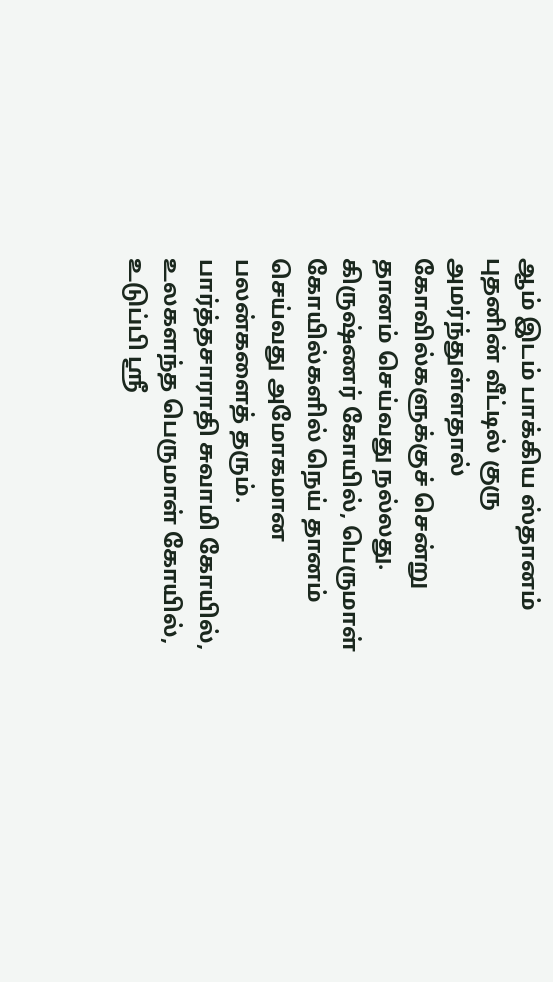ஆம் இடம் பாக்கிய ஸ்தானம் புதனின் வீட்டில் குரு அமர்ந்துள்ளதால் கோவில்களுக்குச் சென்று தானம் செய்வது நல்லது. கிருஷ்ணர் கோயில், பெருமாள் கோயில்களில் நெய் தானம் செய்வது அமோகமான பலன்களைத் தரும். பார்த்தசாராதி சுவாமி கோயில், உலகளந்த பெருமாள் கோயில், உடுப்பி ஸ்ரீ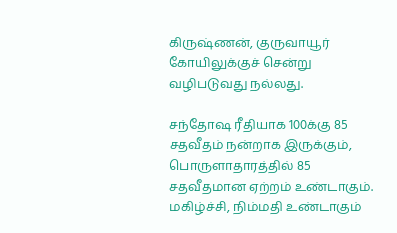கிருஷ்ணன், குருவாயூர் கோயிலுக்குச் சென்று வழிபடுவது நல்லது.

சந்தோஷ ரீதியாக 100க்கு 85 சதவீதம் நன்றாக இருக்கும், பொருளாதாரத்தில் 85 சதவீதமான ஏற்றம் உண்டாகும். மகிழ்ச்சி, நிம்மதி உண்டாகும்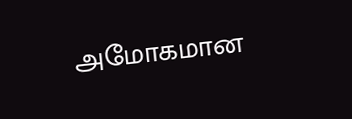அமோகமான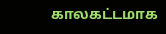காலகட்டமாக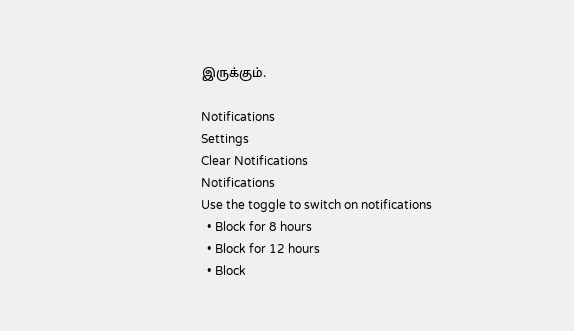இருக்கும்.

Notifications
Settings
Clear Notifications
Notifications
Use the toggle to switch on notifications
  • Block for 8 hours
  • Block for 12 hours
  • Block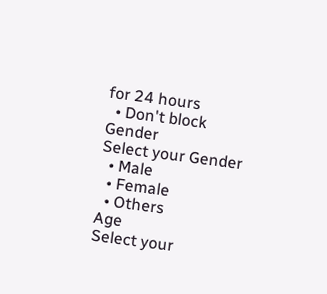for 24 hours
  • Don't block
Gender
Select your Gender
  • Male
  • Female
  • Others
Age
Select your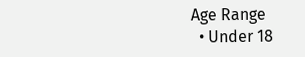Age Range
  • Under 18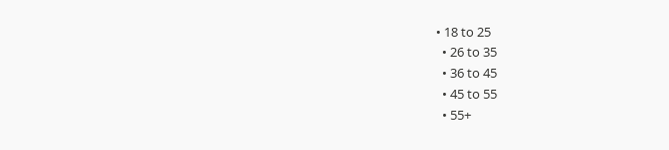• 18 to 25
  • 26 to 35
  • 36 to 45
  • 45 to 55
  • 55+